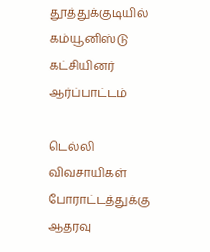தூத்துக்குடியில் கம்யூனிஸ்டு கட்சியினர் ஆர்ப்பாட்டம்

டெல்லி விவசாயிகள் போராட்டத்துக்கு ஆதரவு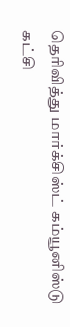தெரிவித்து மார்க்சிஸ்ட் கம்யூனிஸ்டு கட்சி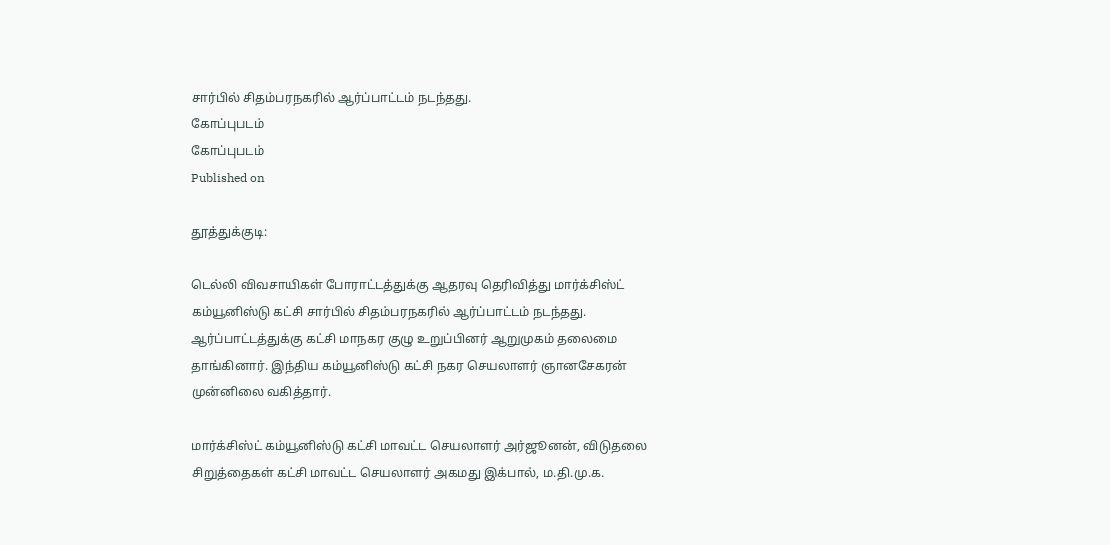சார்பில் சிதம்பரநகரில் ஆர்ப்பாட்டம் நடந்தது.
கோப்புபடம்
கோப்புபடம்
Published on

தூத்துக்குடி:

டெல்லி விவசாயிகள் போராட்டத்துக்கு ஆதரவு தெரிவித்து மார்க்சிஸ்ட் கம்யூனிஸ்டு கட்சி சார்பில் சிதம்பரநகரில் ஆர்ப்பாட்டம் நடந்தது. ஆர்ப்பாட்டத்துக்கு கட்சி மாநகர குழு உறுப்பினர் ஆறுமுகம் தலைமை தாங்கினார். இந்திய கம்யூனிஸ்டு கட்சி நகர செயலாளர் ஞானசேகரன் முன்னிலை வகித்தார்.

மார்க்சிஸ்ட் கம்யூனிஸ்டு கட்சி மாவட்ட செயலாளர் அர்ஜூனன், விடுதலை சிறுத்தைகள் கட்சி மாவட்ட செயலாளர் அகமது இக்பால், ம.தி.மு.க.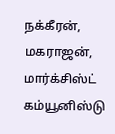நக்கீரன், மகராஜன், மார்க்சிஸ்ட் கம்யூனிஸ்டு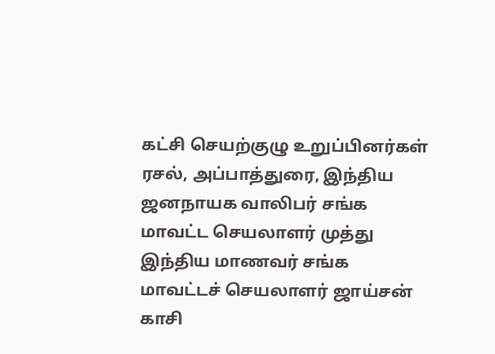கட்சி செயற்குழு உறுப்பினர்கள் ரசல், அப்பாத்துரை, இந்திய ஜனநாயக வாலிபர் சங்க மாவட்ட செயலாளர் முத்து இந்திய மாணவர் சங்க மாவட்டச் செயலாளர் ஜாய்சன் காசி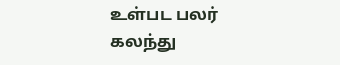உள்பட பலர் கலந்து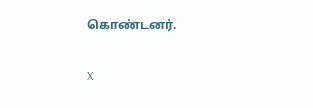கொண்டனர்.

X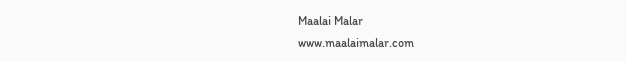Maalai Malar
www.maalaimalar.com